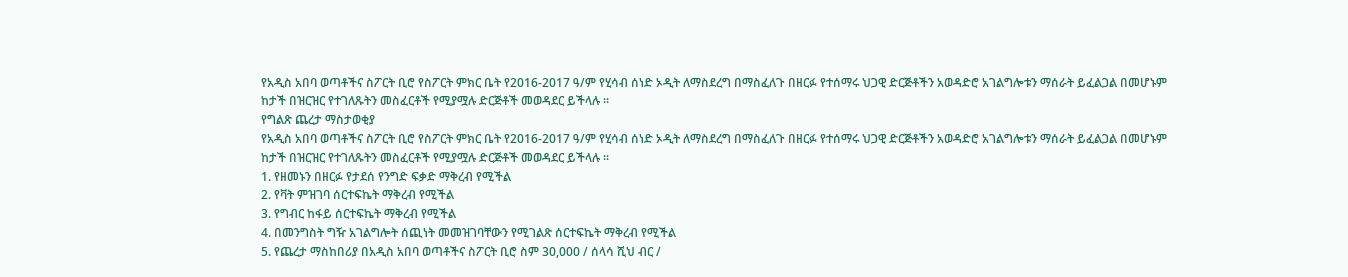የአዲስ አበባ ወጣቶችና ስፖርት ቢሮ የስፖርት ምክር ቤት የ2016-2017 ዓ/ም የሂሳብ ሰነድ ኦዲት ለማስደረግ በማስፈለጉ በዘርፉ የተሰማሩ ህጋዊ ድርጅቶችን አወዳድሮ አገልግሎቱን ማሰራት ይፈልጋል በመሆኑም ከታች በዝርዝር የተገለጹትን መስፈርቶች የሚያሟሉ ድርጅቶች መወዳደር ይችላሉ ።
የግልጽ ጨረታ ማስታወቂያ
የአዲስ አበባ ወጣቶችና ስፖርት ቢሮ የስፖርት ምክር ቤት የ2016-2017 ዓ/ም የሂሳብ ሰነድ ኦዲት ለማስደረግ በማስፈለጉ በዘርፉ የተሰማሩ ህጋዊ ድርጅቶችን አወዳድሮ አገልግሎቱን ማሰራት ይፈልጋል በመሆኑም ከታች በዝርዝር የተገለጹትን መስፈርቶች የሚያሟሉ ድርጅቶች መወዳደር ይችላሉ ።
1. የዘመኑን በዘርፉ የታደሰ የንግድ ፍቃድ ማቅረብ የሚችል
2. የቫት ምዝገባ ሰርተፍኬት ማቅረብ የሚችል
3. የግብር ከፋይ ሰርተፍኬት ማቅረብ የሚችል
4. በመንግስት ግዥ አገልግሎት ሰጪነት መመዝገባቸውን የሚገልጽ ሰርተፍኬት ማቅረብ የሚችል
5. የጨረታ ማስከበሪያ በአዲስ አበባ ወጣቶችና ስፖርት ቢሮ ስም 30,000 / ሰላሳ ሺህ ብር /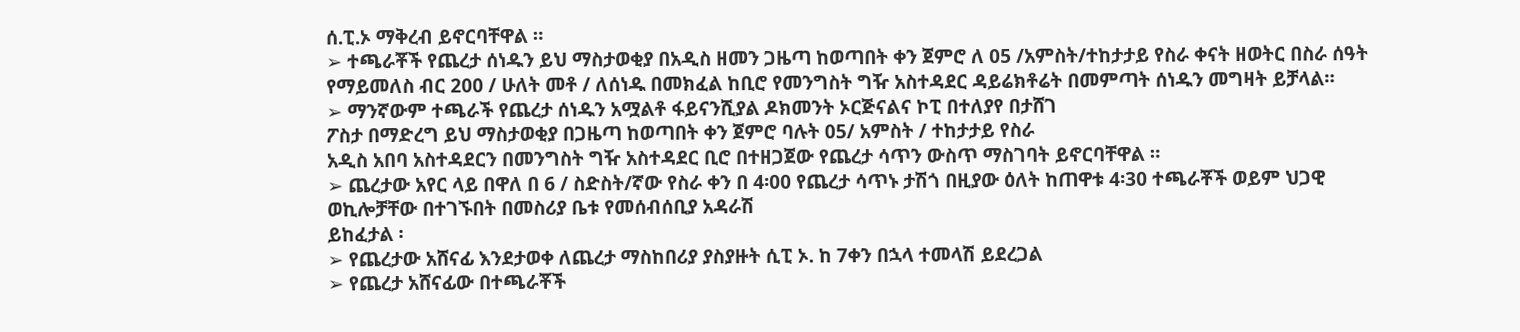ሰ.ፒ.ኦ ማቅረብ ይኖርባቸዋል ።
➢ ተጫራቾች የጨረታ ሰነዱን ይህ ማስታወቂያ በአዲስ ዘመን ጋዜጣ ከወጣበት ቀን ጀምሮ ለ 05 /አምስት/ተከታታይ የስራ ቀናት ዘወትር በስራ ሰዓት የማይመለስ ብር 200 / ሁለት መቶ / ለሰነዱ በመክፈል ከቢሮ የመንግስት ግዥ አስተዳደር ዳይሬክቶሬት በመምጣት ሰነዱን መግዛት ይቻላል።
➢ ማንኛውም ተጫራች የጨረታ ሰነዱን አሟልቶ ፋይናንሺያል ዶክመንት ኦርጅናልና ኮፒ በተለያየ በታሸገ
ፖስታ በማድረግ ይህ ማስታወቂያ በጋዜጣ ከወጣበት ቀን ጀምሮ ባሉት 05/ አምስት / ተከታታይ የስራ
አዲስ አበባ አስተዳደርን በመንግስት ግዥ አስተዳደር ቢሮ በተዘጋጀው የጨረታ ሳጥን ውስጥ ማስገባት ይኖርባቸዋል ።
➢ ጨረታው አየር ላይ በዋለ በ 6 / ስድስት/ኛው የስራ ቀን በ 4፡00 የጨረታ ሳጥኑ ታሽጎ በዚያው ዕለት ከጠዋቱ 4፡30 ተጫራቾች ወይም ህጋዊ ወኪሎቻቸው በተገኙበት በመስሪያ ቤቱ የመሰብሰቢያ አዳራሽ
ይከፈታል ፡
➢ የጨረታው አሸናፊ እንደታወቀ ለጨረታ ማስከበሪያ ያስያዙት ሲፒ ኦ. ከ 7ቀን በኋላ ተመላሽ ይደረጋል
➢ የጨረታ አሸናፊው በተጫራቾች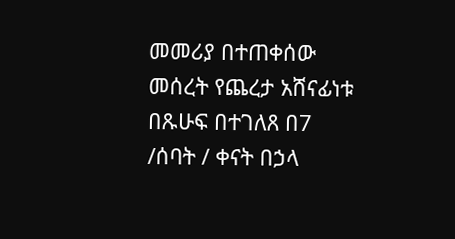መመሪያ በተጠቀሰው መሰረት የጨረታ አሸናፊነቱ በጹሁፍ በተገለጸ በ7 /ሰባት / ቀናት በኃላ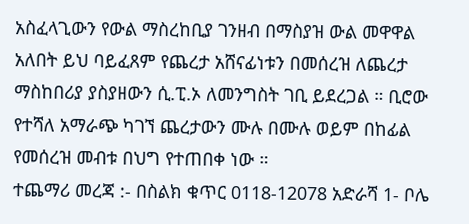አስፈላጊውን የውል ማስረከቢያ ገንዘብ በማስያዝ ውል መዋዋል አለበት ይህ ባይፈጸም የጨረታ አሸናፊነቱን በመሰረዝ ለጨረታ ማስከበሪያ ያስያዘውን ሲ.ፒ.ኦ ለመንግስት ገቢ ይደረጋል ። ቢሮው የተሻለ አማራጭ ካገኘ ጨረታውን ሙሉ በሙሉ ወይም በከፊል የመሰረዝ መብቱ በህግ የተጠበቀ ነው ።
ተጨማሪ መረጃ :- በስልክ ቁጥር 0118-12078 አድራሻ 1- ቦሌ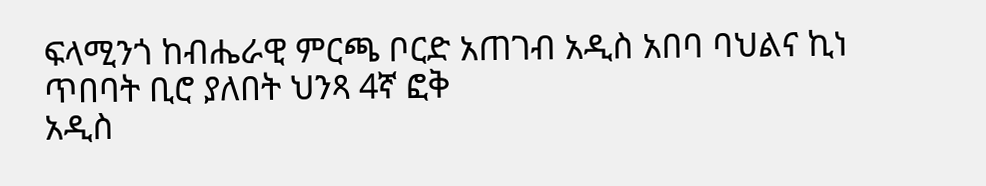ፍላሚንጎ ከብሔራዊ ምርጫ ቦርድ አጠገብ አዲስ አበባ ባህልና ኪነ ጥበባት ቢሮ ያለበት ህንጻ 4ኛ ፎቅ
አዲስ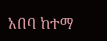አበባ ከተማ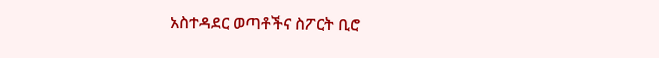አስተዳደር ወጣቶችና ስፖርት ቢሮ